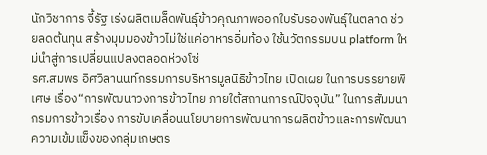นักวิชาการ จี้รัฐ เร่งผลิตเมล็ดพันธุ์ข้าวคุณภาพออกใบรับรองพันธุ์ในตลาด ช่วยลดต้นทุน สร้างมุมมองข้าวไม่ใช่แค่อาหารอิ่มท้อง ใช้นวัตกรรมบน platform ใหม่นำสู่การเปลี่ยนแปลงตลอดห่วงโซ่
รศ.สมพร อิศวิลานนท์กรรมการบริหารมูลนิธิข้าวไทย เปิดเผย ในการบรรยายพิเศษ เรื่อง“การพัฒนาวงการข้าวไทย ภายใต้สถานการณ์ปัจจุบัน” ในการสัมมนากรมการข้าวเรื่อง การขับเคลื่อนนโยบายการพัฒนาการผลิตข้าวและการพัฒนาความเข้มแข็งของกลุ่มเกษตร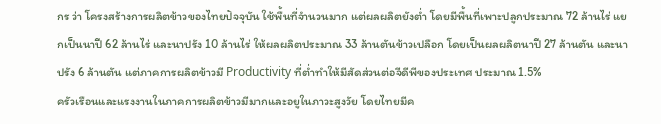กร ว่า โครงสร้างการผลิตข้าวของไทยปัจจุบัน ใช้พื้นที่จำนวนมาก แต่ผลผลิตยังต่ำ โดยมีพื้นที่เพาะปลูกประมาณ 72 ล้านไร่ แยกเป็นนาปี 62 ล้านไร่ และนาปรัง 10 ล้านไร่ ให้ผลผลิตประมาณ 33 ล้านตันข้าวเปลือก โดยเป็นผลผลิตนาปี 27 ล้านตัน และนาปรัง 6 ล้านตัน แต่ภาคการผลิตข้าวมี Productivity ที่ต่ำทำให้มีสัดส่วนต่อจีดีพีของประเทศ ประมาณ 1.5%
ครัวเรือนและแรงงานในภาคการผลิตข้าวมีมากและอยูในภาวะสูงวัย โดยไทยมีค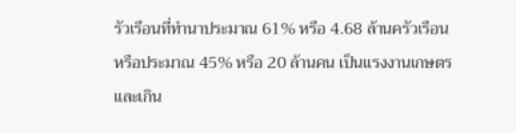รัวเรือนที่ทำนาประมาณ 61% หรือ 4.68 ล้านครัวเรือน หรือประมาณ 45% หรือ 20 ล้านคน เป็นแรงงานเกษตรและเกิน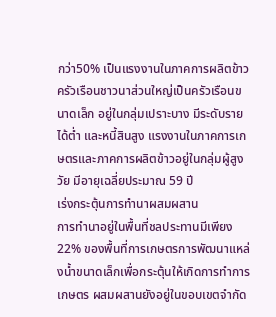กว่า50% เป็นแรงงานในภาคการผลิตข้าว
ครัวเรือนชาวนาส่วนใหญ่เป็นครัวเรือนขนาดเล็ก อยู่ในกลุ่มเปราะบาง มีระดับรายได้ต่ำ และหนี้สินสูง แรงงานในภาคการเกษตรและภาคการผลิตข้าวอยู่ในกลุ่มผู้สูงวัย มีอายุเฉลี่ยประมาณ 59 ปี
เร่งกระตุ้นการทำนาผสมผสาน
การทำนาอยู่ในพื้นที่ชลประทานมีเพียง 22% ของพื้นที่การเกษตรการพัฒนาแหล่งน้ำขนาดเล็กเพื่อกระตุ้นให้เกิดการทำการเกษตร ผสมผสานยังอยู่ในขอบเขตจำกัด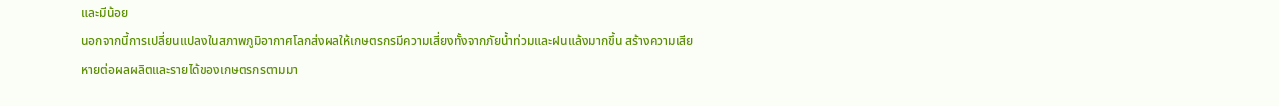และมีน้อย
นอกจากนี้การเปลี่ยนแปลงในสภาพภูมิอากาศโลกส่งผลให้เกษตรกรมีความเสี่ยงทั้งจากภัยน้ำท่วมและฝนแล้งมากขึ้น สร้างความเสียหายต่อผลผลิตและรายได้ของเกษตรกรตามมา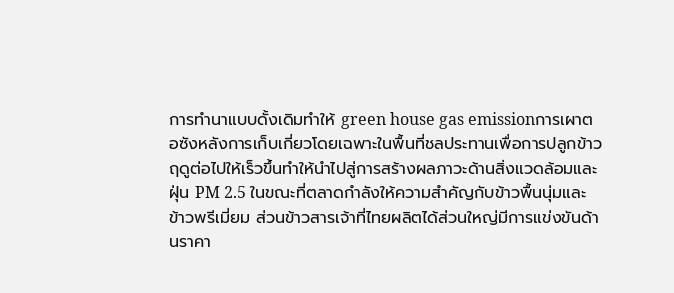การทำนาแบบดั้งเดิมทำให้ green house gas emissionการเผาตอซังหลังการเก็บเกี่ยวโดยเฉพาะในพื้นที่ชลประทานเพื่อการปลูกข้าวฤดูต่อไปให้เร็วขึ้นทำให้นำไปสู่การสร้างผลภาวะด้านสิ่งแวดล้อมและฝุ่น PM 2.5 ในขณะที่ตลาดกำลังให้ความสำคัญกับข้าวพื้นนุ่มและข้าวพรีเมี่ยม ส่วนข้าวสารเจ้าที่ไทยผลิตได้ส่วนใหญ่มีการแข่งขันด้านราคา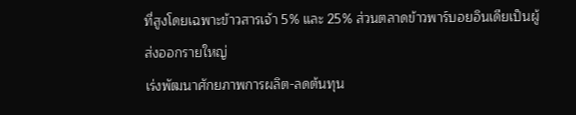ที่สูงโดยเฉพาะข้าวสารเจ้า 5% และ 25% ส่วนตลาดข้าวพาร์บอยอินเดียเป็นผู้ส่งออกรายใหญ่
เร่งพัฒนาศักยภาพการผลิต-ลดต้นทุน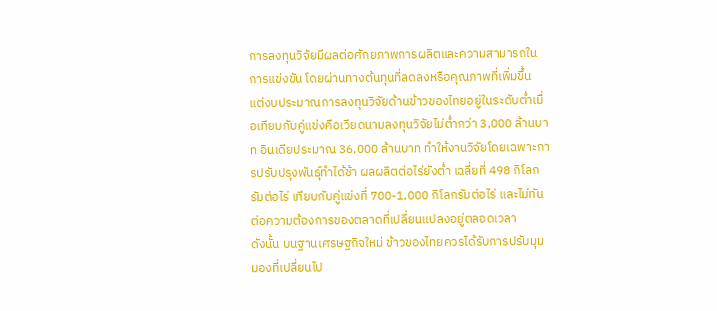การลงทุนวิจัยมีผลต่อศักยภาพการผลิตและความสามารถในการแข่งขัน โดยผ่านทางต้นทุนที่ลดลงหรือคุณภาพที่เพิ่มขึ้น แต่งบประมาณการลงทุนวิจัยด้านข้าวของไทยอยู่ในระดับต่ำเมื่อเทียบกับคู่แข่งคือเวียดนามลงทุนวิจัยไม่ต่ำกว่า 3,000 ล้านบาท อินเดียประมาณ 36,000 ล้านบาท ทำให้งานวิจัยโดยเฉพาะการปรับปรุงพันธุ์ทำได้ช้า ผลผลิตต่อไร่ยังต่ำ เฉลี่ยที่ 498 กิโลกรัมต่อไร่ เทียบกับคู่แข่งที่ 700-1,000 กิโลกรัมต่อไร่ และไม่ทันต่อความต้องการของตลาดที่เปลี่ยนแปลงอยู่ตลอดเวลา
ดังนั้น บนฐานเศรษฐกิจใหม่ ข้าวของไทยควรได้รับการปรับมุมมองที่เปลี่ยนไป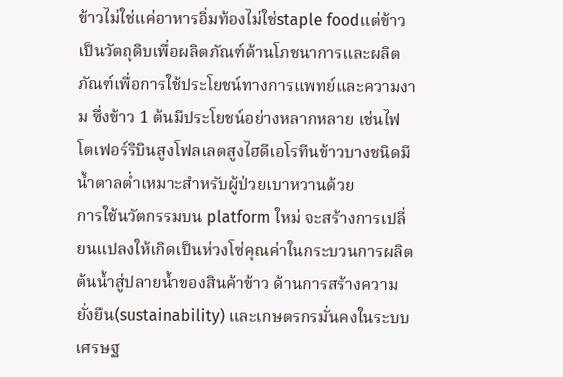ข้าวไม่ใช่แค่อาหารอิ่มท้องไม่ใช่staple foodแต่ข้าวเป็นวัตถุดิบเพื่อผลิตภัณฑ์ด้านโภชนาการและผลิตภัณฑ์เพื่อการใช้ประโยชน์ทางการแพทย์และความงาม ซึ่งข้าว 1 ต้นมีประโยชน์อย่างหลากหลาย เช่นไฟโตเฟอร์ริบินสูงโฟลเลตสูงไฮดีเอโรทีนข้าวบางชนิดมีน้ำตาลต่ำเหมาะสำหรับผู้ป่วยเบาหวานด้วย
การใช้นวัตกรรมบน platform ใหม่ จะสร้างการเปลี่ยนแปลงให้เกิดเป็นห่วงโซ่คุณค่าในกระบวนการผลิตต้นน้ำสู่ปลายน้ำของสินค้าข้าว ด้านการสร้างความยั่งยืน(sustainability) และเกษตรกรมั่นคงในระบบเศรษฐ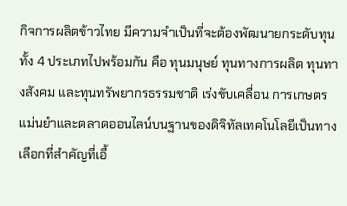กิจการผลิตข้าวไทย มีความจำเป็นที่จะต้องพัฒนายกระดับทุนทั้ง 4 ประเภทไปพร้อมกัน คือ ทุนมนุษย์ ทุนทางการผลิต ทุนทางสังคม และทุนทรัพยากรธรรมชาติ เร่งขับเคลื่อน การเกษตรแม่นยำและตลาดออนไลน์บนฐานของดิจิทัลเทคโนโลยีเป็นทางเลือกที่สำคัญที่เอื้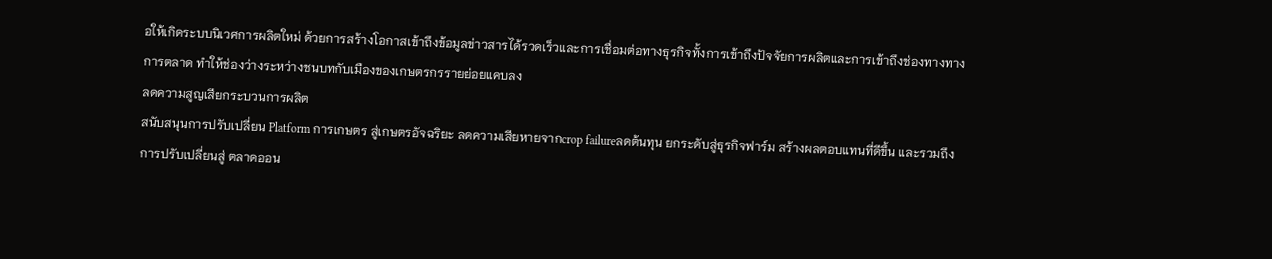อให้เกิดระบบนิเวศการผลิตใหม่ ด้วยการสร้างโอกาสเข้าถึงข้อมูลข่าวสารได้รวดเร็วและการเชื่อมต่อทางธุรกิจทั้งการเข้าถึงปัจจัยการผลิตและการเข้าถึงช่องทางทางการตลาด ทำให้ช่องว่างระหว่างชนบทกับเมืองของเกษตรกรรายย่อยแคบลง
ลดความสูญเสียกระบวนการผลิต
สนับสนุนการปรับเปลี่ยน Platform การเกษตร สู่เกษตรอัจฉริยะ ลดความเสียหายจากcrop failureลดต้นทุน ยกระดับสู่ธุรกิจฟาร์ม สร้างผลตอบแทนที่ดีขึ้น และรวมถึงการปรับเปลี่ยนสู่ ตลาดออน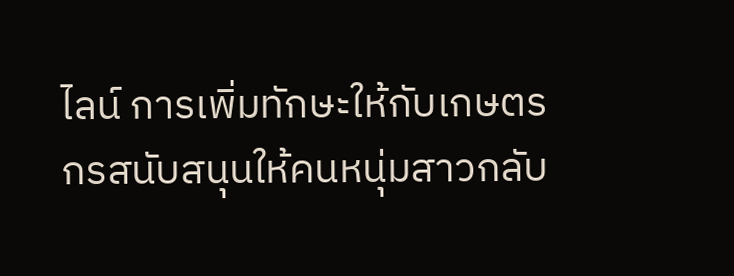ไลน์ การเพิ่มทักษะให้กับเกษตรกรสนับสนุนให้คนหนุ่มสาวกลับ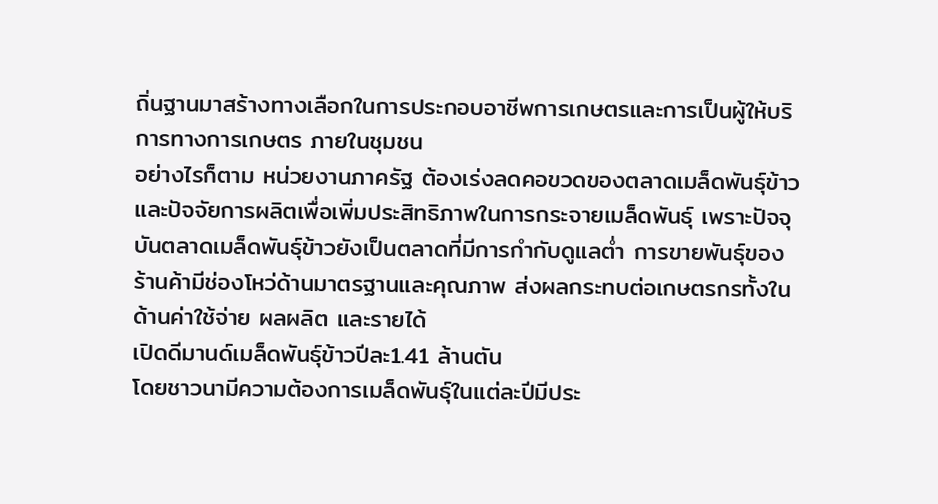ถิ่นฐานมาสร้างทางเลือกในการประกอบอาชีพการเกษตรและการเป็นผู้ให้บริการทางการเกษตร ภายในชุมชน
อย่างไรก็ตาม หน่วยงานภาครัฐ ต้องเร่งลดคอขวดของตลาดเมล็ดพันธุ์ข้าวและปัจจัยการผลิตเพื่อเพิ่มประสิทธิภาพในการกระจายเมล็ดพันธุ์ เพราะปัจจุบันตลาดเมล็ดพันธุ์ข้าวยังเป็นตลาดที่มีการกำกับดูแลต่ำ การขายพันธุ์ของร้านค้ามีช่องโหว่ด้านมาตรฐานและคุณภาพ ส่งผลกระทบต่อเกษตรกรทั้งในด้านค่าใช้จ่าย ผลผลิต และรายได้
เปิดดีมานด์เมล็ดพันธุ์ข้าวปีละ1.41 ล้านตัน
โดยชาวนามีความต้องการเมล็ดพันธุ์ในแต่ละปีมีประ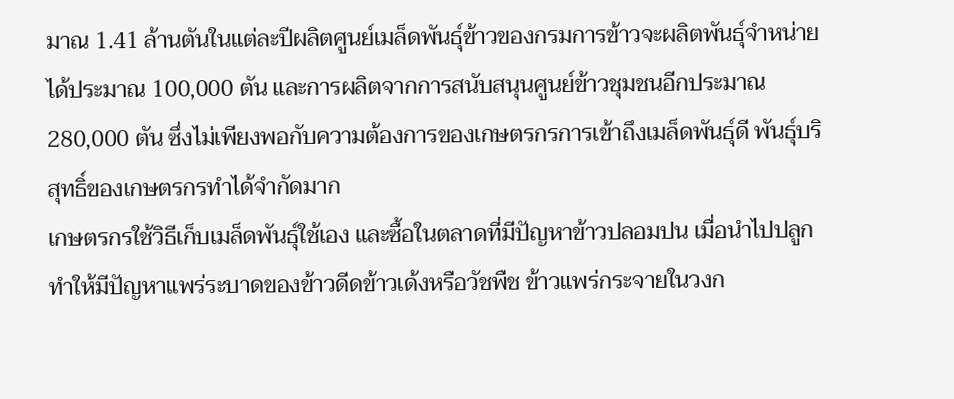มาณ 1.41 ล้านตันในแต่ละปีผลิตศูนย์เมล็ดพันธุ์ข้าวของกรมการข้าวจะผลิตพันธุ์จำหน่ายได้ประมาณ 100,000 ตัน และการผลิตจากการสนับสนุนศูนย์ข้าวชุมชนอีกประมาณ 280,000 ตัน ซึ่งไม่เพียงพอกับความต้องการของเกษตรกรการเข้าถึงเมล็ดพันธุ์ดี พันธุ์บริสุทธิ์ของเกษตรกรทำได้จำกัดมาก
เกษตรกรใช้วิธีเก็บเมล็ดพันธุ์ใช้เอง และซื้อในตลาดที่มีปัญหาข้าวปลอมปน เมื่อนำไปปลูก ทำให้มีปัญหาแพร่ระบาดของข้าวดีดข้าวเด้งหรือวัชพืช ข้าวแพร่กระจายในวงก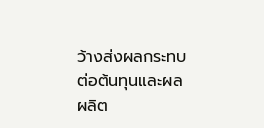ว้างส่งผลกระทบต่อต้นทุนและผลผลิต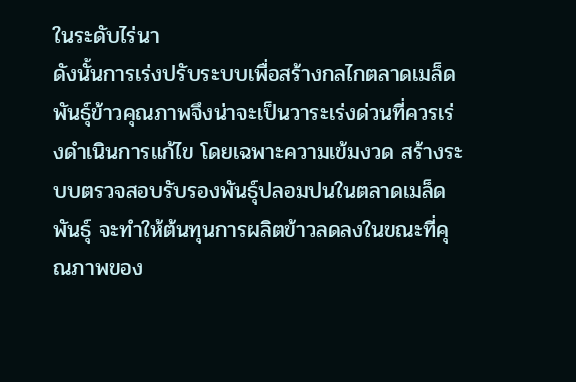ในระดับไร่นา
ดังนั้นการเร่งปรับระบบเพื่อสร้างกลไกตลาดเมล็ดพันธุ์ข้าวคุณภาพจึงน่าจะเป็นวาระเร่งด่วนที่ควรเร่งดำเนินการแก้ไข โดยเฉพาะความเข้มงวด สร้างระบบตรวจสอบรับรองพันธุ์ปลอมปนในตลาดเมล็ดพันธุ์ จะทำให้ต้นทุนการผลิตข้าวลดลงในขณะที่คุณภาพของ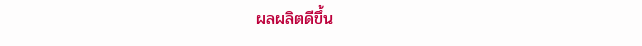ผลผลิตดีขึ้น